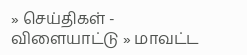» செய்திகள் - விளையாட்டு » மாவட்ட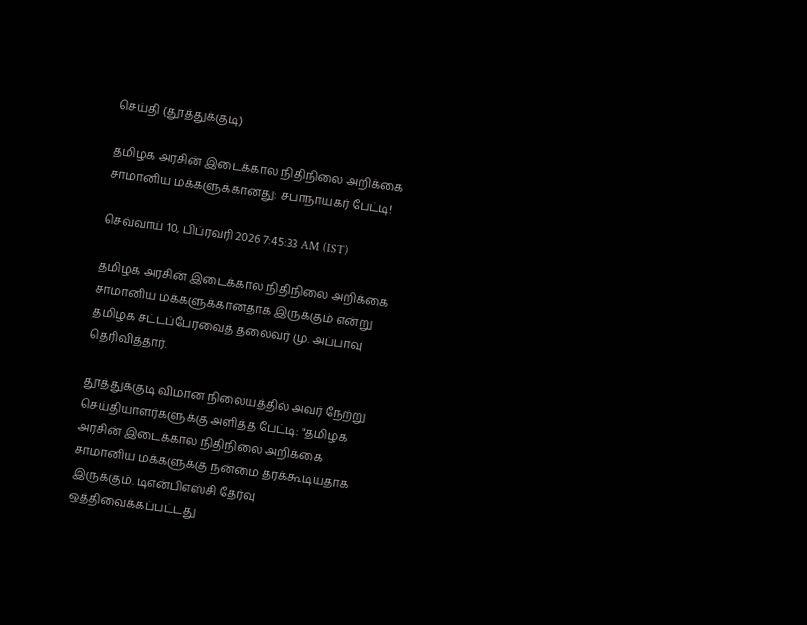செய்தி (தூத்துக்குடி)

தமிழக அரசின் இடைக்கால நிதிநிலை அறிக்கை சாமானிய மக்களுக்கானது: சபாநாயகர் பேட்டி!

செவ்வாய் 10, பிப்ரவரி 2026 7:45:33 AM (IST)

தமிழக அரசின் இடைக்கால நிதிநிலை அறிக்கை சாமானிய மக்களுக்கானதாக இருக்கும் என்று தமிழக சட்டப்பேரவைத் தலைவர் மு. அப்பாவு தெரிவித்தார்.

தூத்துக்குடி விமான நிலையத்தில் அவர் நேற்று செய்தியாளர்களுக்கு அளித்த பேட்டி: "தமிழக அரசின் இடைக்கால நிதிநிலை அறிக்கை சாமானிய மக்களுக்கு நன்மை தரக்கூடியதாக இருக்கும். டிஎன்பிஎஸ்சி தேர்வு ஒத்திவைக்கப்பட்டது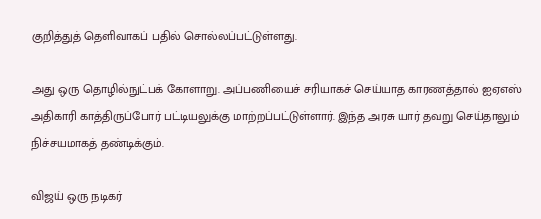குறித்துத் தெளிவாகப் பதில் சொல்லப்பட்டுள்ளது.

அது ஒரு தொழில்நுட்பக் கோளாறு. அப்பணியைச் சரியாகச் செய்யாத காரணத்தால் ஐஏஎஸ் அதிகாரி காத்திருப்போர் பட்டியலுக்கு மாற்றப்பட்டுள்ளார். இந்த அரசு யார் தவறு செய்தாலும் நிச்சயமாகத் தண்டிக்கும்.

விஜய் ஒரு நடிகர்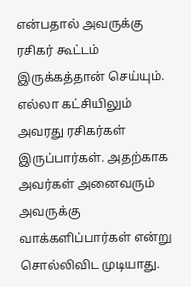என்பதால் அவருக்கு ரசிகர் கூட்டம் இருக்கத்தான் செய்யும். எல்லா கட்சியிலும் அவரது ரசிகர்கள் இருப்பார்கள். அதற்காக அவர்கள் அனைவரும் அவருக்கு வாக்களிப்பார்கள் என்று சொல்லிவிட முடியாது.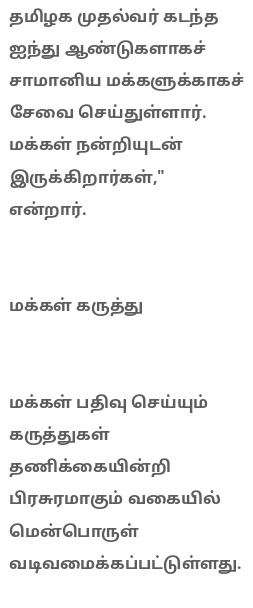தமிழக முதல்வர் கடந்த ஐந்து ஆண்டுகளாகச் சாமானிய மக்களுக்காகச் சேவை செய்துள்ளார். மக்கள் நன்றியுடன் இருக்கிறார்கள்," என்றார்.


மக்கள் கருத்து


மக்கள் பதிவு செய்யும் கருத்துகள் தணிக்கையின்றி பிரசுரமாகும் வகையில் மென்பொருள் வடிவமைக்கப்பட்டுள்ளது.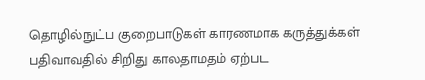தொழில்நுட்ப குறைபாடுகள் காரணமாக கருத்துக்கள் பதிவாவதில் சிறிது காலதாமதம் ஏற்பட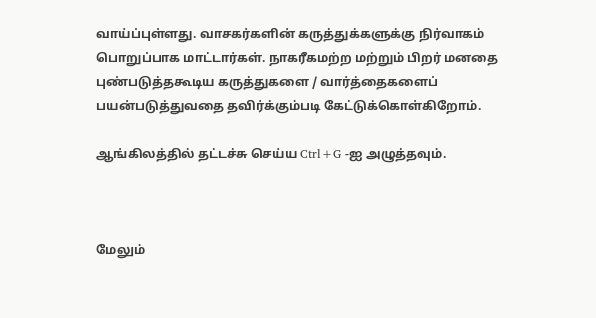வாய்ப்புள்ளது. வாசகர்களின் கருத்துக்களுக்கு நிர்வாகம் பொறுப்பாக மாட்டார்கள். நாகரீகமற்ற மற்றும் பிறர் மனதை புண்படுத்தகூடிய கருத்துகளை / வார்த்தைகளைப் பயன்படுத்துவதை தவிர்க்கும்படி கேட்டுக்கொள்கிறோம்.

ஆங்கிலத்தில் தட்டச்சு செய்ய Ctrl+G -ஐ அழுத்தவும்.



மேலும்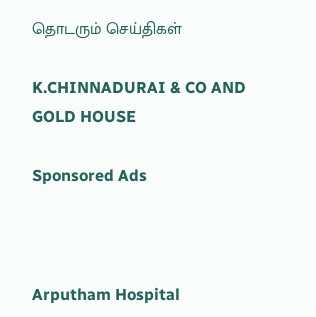தொடரும் செய்திகள்

K.CHINNADURAI & CO AND GOLD HOUSE

Sponsored Ads



Arputham Hospital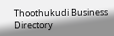Thoothukudi Business Directory